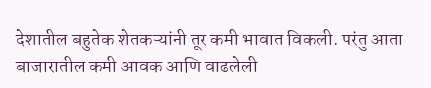देशातील बहुतेक शेतकऱ्यांनी तूर कमी भावात विकली. परंतु आता बाजारातील कमी आवक आणि वाढलेली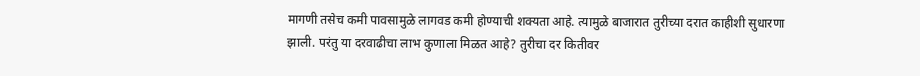मागणी तसेच कमी पावसामुळे लागवड कमी होण्याची शक्यता आहे. त्यामुळे बाजारात तुरीच्या दरात काहीशी सुधारणा झाली. परंतु या दरवाढीचा लाभ कुणाला मिळत आहे? तुरीचा दर कितीवर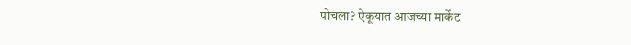पोचला? ऐकूयात आजच्या मार्केट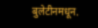बुलेटीनमधून.